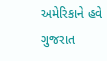અમેરિકાને હવે ગુજરાત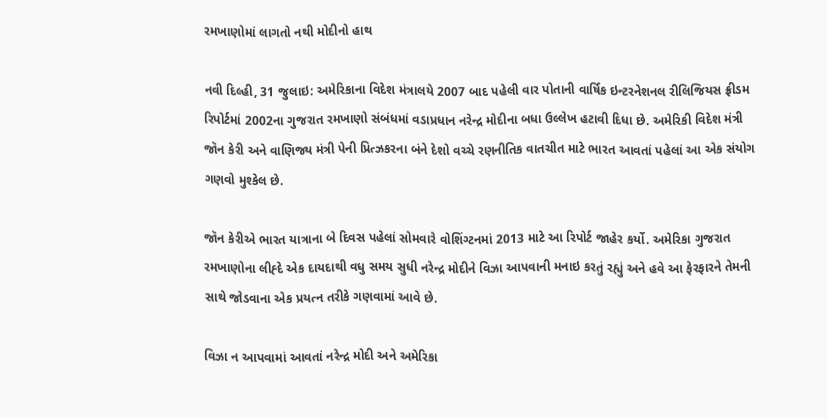રમખાણોમાં લાગતો નથી મોદીનો હાથ

નવી દિલ્હી, 31 જુલાઇ: અમેરિકાના વિદેશ મંત્રાલયે 2007 બાદ પહેલી વાર પોતાની વાર્ષિક ઇન્ટરનેશનલ રીલિજિયસ ફ્રીડમ રિપોર્ટમાં 2002ના ગુજરાત રમખાણો સંબંધમાં વડાપ્રધાન નરેન્દ્ર મોદીના બધા ઉલ્લેખ હટાવી દિધા છે. અમેરિકી વિદેશ મંત્રી જૉન કેરી અને વાણિજ્ય મંત્રી પેની પ્રિત્ઝકરના બંને દેશો વચ્ચે રણનીતિક વાતચીત માટે ભારત આવતાં પહેલાં આ એક સંયોગ ગણવો મુશ્કેલ છે.

જૉન કેરીએ ભારત યાત્રાના બે દિવસ પહેલાં સોમવારે વોશિંગ્ટનમાં 2013 માટે આ રિપોર્ટ જાહેર કર્યો. અમેરિકા ગુજરાત રમખાણોના લીહ્દે એક દાયદાથી વધુ સમય સુધી નરેન્દ્ર મોદીને વિઝા આપવાની મનાઇ કરતું રહ્યું અને હવે આ ફેરફારને તેમની સાથે જોડવાના એક પ્રયત્ન તરીકે ગણવામાં આવે છે.

વિઝા ન આપવામાં આવતાં નરેન્દ્ર મોદી અને અમેરિકા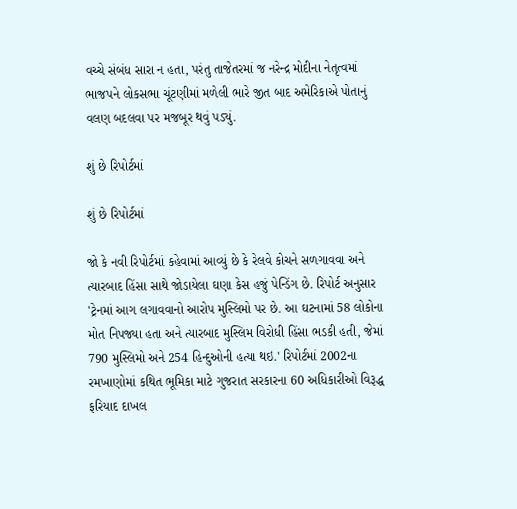વચ્ચે સંબંધ સારા ન હતા, પરંતુ તાજેતરમાં જ નરેન્દ્ર મોદીના નેતૃત્વમાં ભાજપને લોકસભા ચૂંટણીમાં મળેલી ભારે જીત બાદ અમેરિકાએ પોતાનું વલણ બદલવા પર મજબૂર થવું પડ્યું.

શું છે રિપોર્ટમાં

શું છે રિપોર્ટમાં

જો કે નવી રિપોર્ટમાં કહેવામાં આવ્યું છે કે રેલવે કોચને સળગાવવા અને ત્યારબાદ હિંસા સાથે જોડાયેલા ઘણા કેસ હજું પેન્ડિંગ છે. રિપોર્ટ અનુસાર 'ટ્રેનમાં આગ લગાવવાનો આરોપ મુસ્લિમો પર છે. આ ઘટનામાં 58 લોકોના મોત નિપજ્યા હતા અને ત્યારબાદ મુસ્લિમ વિરોધી હિંસા ભડકી હતી, જેમાં 790 મુસ્લિમો અને 254 હિન્દુઓની હત્યા થઇ.' રિપોર્ટમાં 2002ના રમખાણોમાં કથિત ભૂમિકા માટે ગુજરાત સરકારના 60 અધિકારીઓ વિરૂદ્ધ ફરિયાદ દાખલ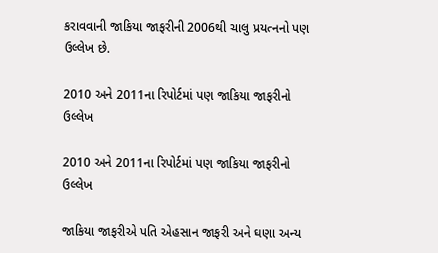કરાવવાની જાકિયા જાફરીની 2006થી ચાલુ પ્રયત્નનો પણ ઉલ્લેખ છે.

2010 અને 2011ના રિપોર્ટમાં પણ જાકિયા જાફરીનો ઉલ્લેખ

2010 અને 2011ના રિપોર્ટમાં પણ જાકિયા જાફરીનો ઉલ્લેખ

જાકિયા જાફરીએ પતિ એહસાન જાફરી અને ઘણા અન્ય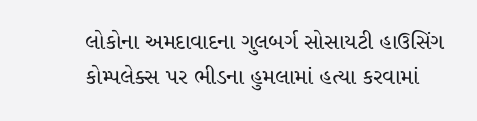લોકોના અમદાવાદના ગુલબર્ગ સોસાયટી હાઉસિંગ કોમ્પલેક્સ પર ભીડના હુમલામાં હત્યા કરવામાં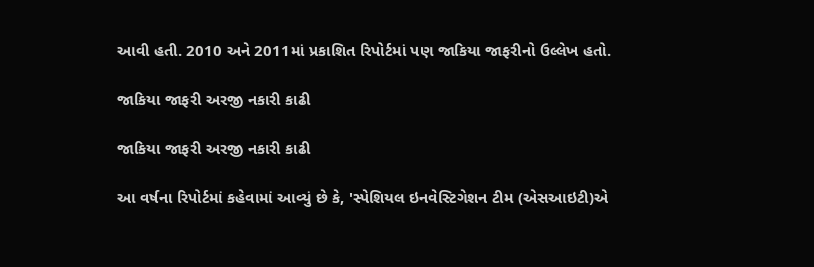આવી હતી. 2010 અને 2011માં પ્રકાશિત રિપોર્ટમાં પણ જાકિયા જાફરીનો ઉલ્લેખ હતો.

જાકિયા જાફરી અરજી નકારી કાઢી

જાકિયા જાફરી અરજી નકારી કાઢી

આ વર્ષના રિપોર્ટમાં કહેવામાં આવ્યું છે કે, 'સ્પેશિયલ ઇનવેસ્ટિગેશન ટીમ (એસઆઇટી)એ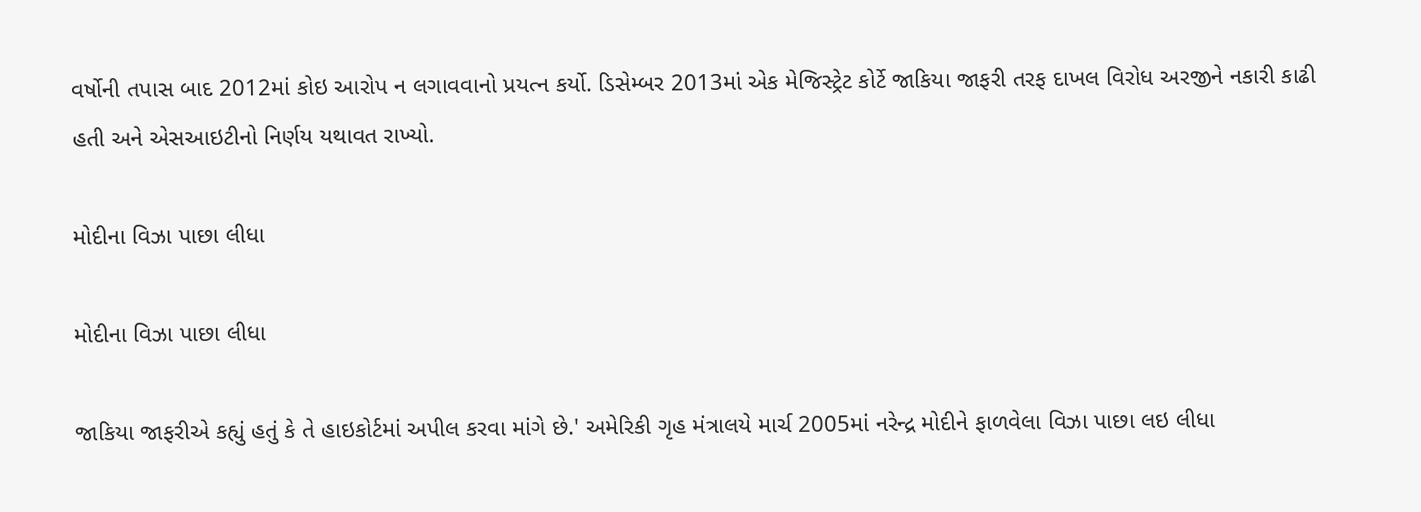વર્ષોની તપાસ બાદ 2012માં કોઇ આરોપ ન લગાવવાનો પ્રયત્ન કર્યો. ડિસેમ્બર 2013માં એક મેજિસ્ટ્રેટ કોર્ટે જાકિયા જાફરી તરફ દાખલ વિરોધ અરજીને નકારી કાઢી હતી અને એસઆઇટીનો નિર્ણય યથાવત રાખ્યો.

મોદીના વિઝા પાછા લીધા

મોદીના વિઝા પાછા લીધા

જાકિયા જાફરીએ કહ્યું હતું કે તે હાઇકોર્ટમાં અપીલ કરવા માંગે છે.' અમેરિકી ગૃહ મંત્રાલયે માર્ચ 2005માં નરેન્દ્ર મોદીને ફાળવેલા વિઝા પાછા લઇ લીધા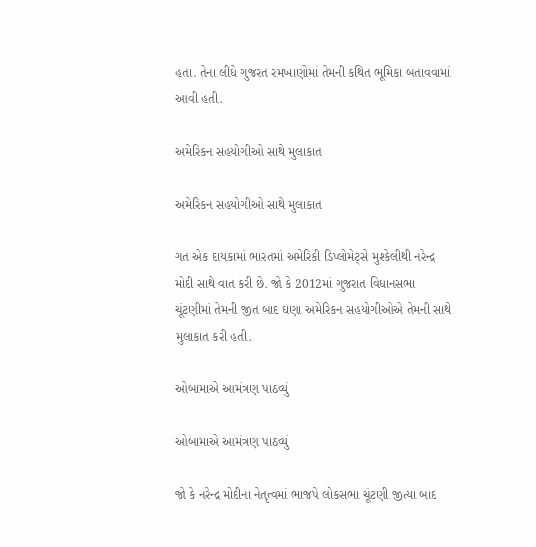હતા. તેના લીધે ગુજરત રમખાણોમાં તેમની કથિત ભૂમિકા બતાવવામાં આવી હતી.

અમેરિકન સહયોગીઓ સાથે મુલાકાત

અમેરિકન સહયોગીઓ સાથે મુલાકાત

ગત એક દાયકામાં ભારતમાં અમેરિકી ડિપ્લોમેટ્સે મુશ્કેલીથી નરેન્દ્ર મોદી સાથે વાત કરી છે. જો કે 2012માં ગુજરાત વિધાનસભા ચૂંટણીમાં તેમની જીત બાદ ઘણા અમેરિકન સહયોગીઓએ તેમની સાથે મુલાકાત કરી હતી.

ઓબામાએ આમંત્રણ પાઠવ્યું

ઓબામાએ આમંત્રણ પાઠવ્યું

જો કે નરેન્દ્ર મોદીના નેતૃત્વમાં ભાજપે લોકસભા ચૂંટણી જીત્યા બાદ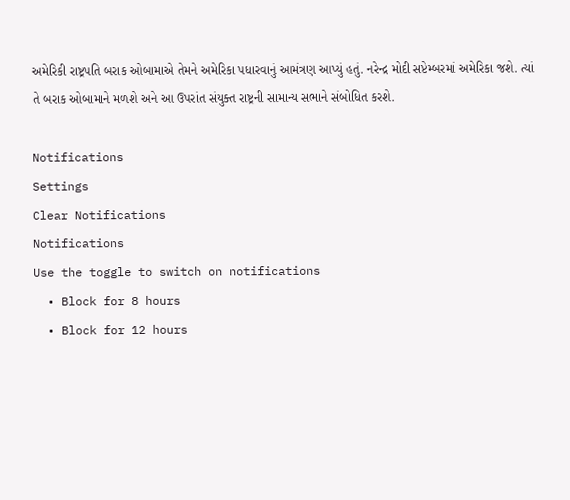અમેરિકી રાષ્ટ્રપતિ બરાક ઓબામાએ તેમને અમેરિકા પધારવાનું આમંત્રણ આપ્યું હતું. નરેન્દ્ર મોદી સપ્ટેમ્બરમાં અમેરિકા જશે. ત્યાં તે બરાક ઓબામાને મળશે અને આ ઉપરાંત સંયુક્ત રાષ્ટ્રની સામાન્ય સભાને સંબોધિત કરશે.

Notifications
Settings
Clear Notifications
Notifications
Use the toggle to switch on notifications
  • Block for 8 hours
  • Block for 12 hours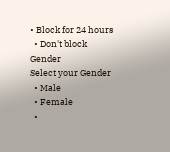• Block for 24 hours
  • Don't block
Gender
Select your Gender
  • Male
  • Female
  •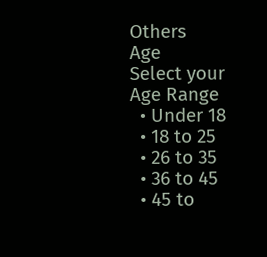Others
Age
Select your Age Range
  • Under 18
  • 18 to 25
  • 26 to 35
  • 36 to 45
  • 45 to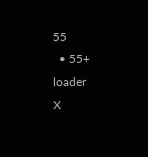55
  • 55+
loader
X